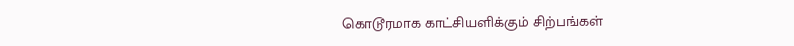கொடூரமாக காட்சியளிக்கும் சிற்பங்கள்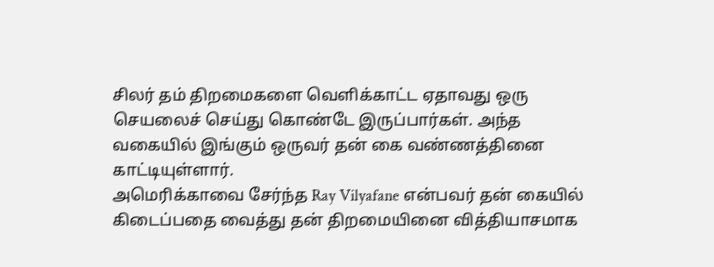சிலர் தம் திறமைகளை வெளிக்காட்ட ஏதாவது ஒரு செயலைச் செய்து கொண்டே இருப்பார்கள். அந்த வகையில் இங்கும் ஒருவர் தன் கை வண்ணத்தினை காட்டியுள்ளார்.
அமெரிக்காவை சேர்ந்த Ray Vilyafane என்பவர் தன் கையில் கிடைப்பதை வைத்து தன் திறமையினை வித்தியாசமாக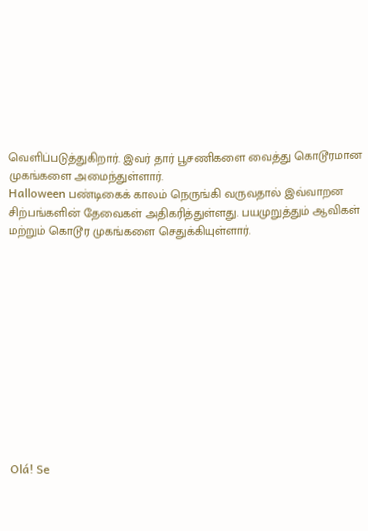வெளிப்படுத்துகிறார். இவர் தார் பூசணிகளை வைத்து கொடூரமான முகங்களை அமைந்துள்ளார்.
Halloween பண்டிகைக் காலம் நெருங்கி வருவதால் இவ்வாறன சிற்பங்களின் தேவைகள் அதிகரித்துள்ளது. பயமுறுத்தும் ஆவிகள் மற்றும் கொடூர முகங்களை செதுக்கியுள்ளார்.












Olá! Se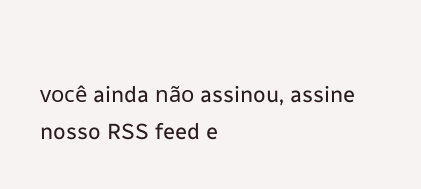você ainda não assinou, assine nosso RSS feed e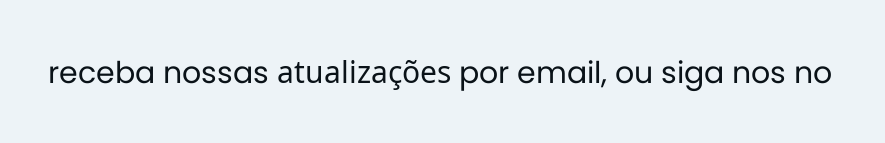receba nossas atualizações por email, ou siga nos no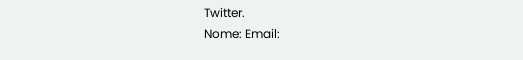Twitter.
Nome: Email: